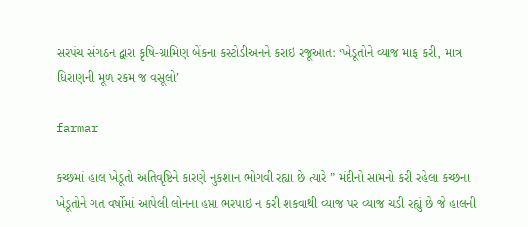સરપંચ સંગઠન દ્વારા કૃષિ-ગ્રામિણ બેંકના કસ્ટોડીઅનને કરાઇ રજૂઆત: ‘ખેડૂતોને વ્યાજ માફ કરી, માત્ર ધિરાણની મૂળ રકમ જ વસૂલો’

farmar

કચ્છમાં હાલ ખેડૂતો અતિવૃષ્ટિને કારણે નુકશાન ભોગવી રહ્યા છે ત્યારે ” મંદીનો સામનો કરી રહેલા કચ્છના ખેડૂતોને ગત વર્ષોમાં આપેલી લોનના હપ્તા ભરપાઇ ન કરી શકવાથી વ્યાજ પર વ્યાજ ચડી રહ્યું છે જે હાલની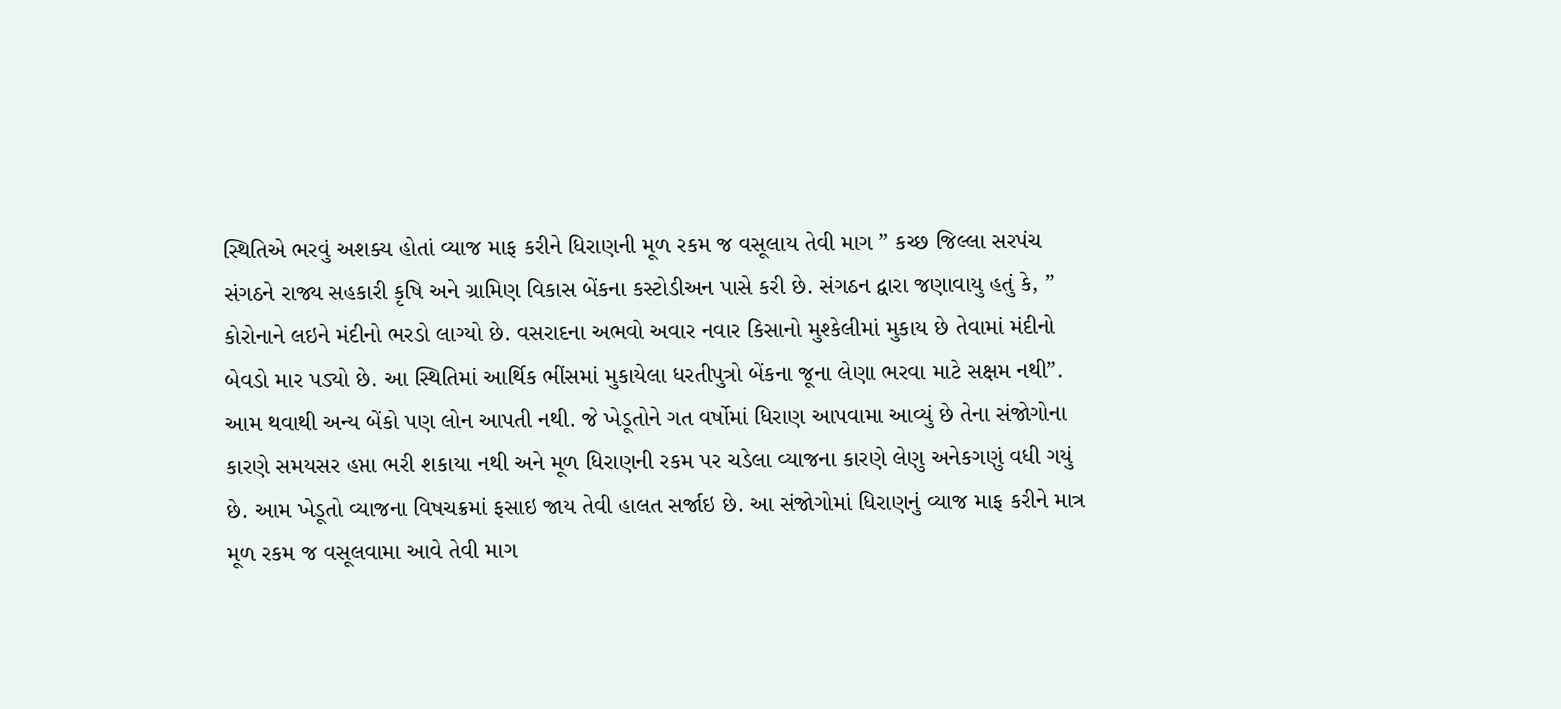સ્થિતિએ ભરવું અશક્ય હોતાં વ્યાજ માફ કરીને ધિરાણની મૂળ રકમ જ વસૂલાય તેવી માગ ” કચ્છ જિલ્લા સરપંચ સંગઠને રાજ્ય સહકારી કૃષિ અને ગ્રામિણ વિકાસ બેંકના કસ્ટોડીઅન પાસે કરી છે. સંગઠન દ્વારા જણાવાયુ હતું કે, ” કોરોનાને લઇને મંદીનો ભરડો લાગ્યો છે. વસરાદના અભવો અવાર નવાર કિસાનો મુશ્કેલીમાં મુકાય છે તેવામાં મંદીનો બેવડો માર પડ્યો છે. આ સ્થિતિમાં આર્થિક ભીંસમાં મુકાયેલા ધરતીપુત્રો બેંકના જૂના લેણા ભરવા માટે સક્ષમ નથી”. આમ થવાથી અન્ય બેંકો પણ લોન આપતી નથી. જે ખેડૂતોને ગત વર્ષોમાં ધિરાણ આપવામા આવ્યું છે તેના સંજોગોના કારણે સમયસર હપ્તા ભરી શકાયા નથી અને મૂળ ધિરાણની રકમ પર ચડેલા વ્યાજના કારણે લેણુ અનેકગણું વધી ગયું છે. આમ ખેડૂતો વ્યાજના વિષચક્રમાં ફસાઇ જાય તેવી હાલત સર્જાઇ છે. આ સંજોગોમાં ધિરાણનું વ્યાજ માફ કરીને માત્ર મૂળ રકમ જ વસૂલવામા આવે તેવી માગ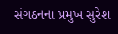સંગઠનના પ્રમુખ સુરેશ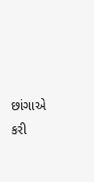છાંગાએ કરી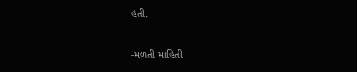હતી.

-મળતી માહિતી